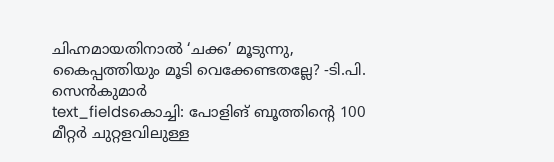ചിഹ്നമായതിനാൽ ‘ചക്ക’ മൂടുന്നു, കൈപ്പത്തിയും മൂടി വെക്കേണ്ടതല്ലേ? -ടി.പി. സെൻകുമാർ
text_fieldsകൊച്ചി: പോളിങ് ബൂത്തിന്റെ 100 മീറ്റർ ചുറ്റളവിലുള്ള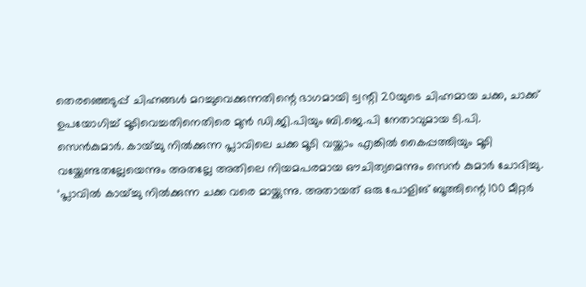തെരഞ്ഞെടുപ്പ് ചിഹ്നങ്ങൾ മറച്ചുവെക്കുന്നതിന്റെ ഭാഗമായി ട്വന്റി 20യുടെ ചിഹ്നമായ ചക്ക, ചാക്ക് ഉപയോഗിച്ച് മൂടിവെച്ചതിനെതിരെ മുൻ ഡി.ജി.പിയും ബി.ജെ.പി നേതാവുമായ ടി.പി. സെൻകുമാർ. കായ്ച്ചു നിൽക്കുന്ന പ്ലാവിലെ ചക്ക മൂടി വയ്ക്കാം എങ്കിൽ കൈപ്പത്തിയും മൂടി വയ്ക്കേണ്ടതല്ലേയെന്നും അതല്ലേ അതിലെ നിയമപരമായ ഔചിത്യമെന്നും സെൻ കുമാർ ചോദിച്ചു.
‘പ്ലാവിൽ കായ്ച്ചു നിൽക്കുന്ന ചക്ക വരെ മായ്ക്കുന്നു. അതായത് ഒരു പോളിങ് ബൂത്തിന്റെ 100 മീറ്റർ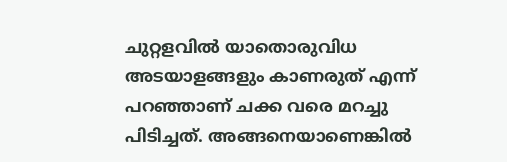ചുറ്റളവിൽ യാതൊരുവിധ അടയാളങ്ങളും കാണരുത് എന്ന് പറഞ്ഞാണ് ചക്ക വരെ മറച്ചു പിടിച്ചത്. അങ്ങനെയാണെങ്കിൽ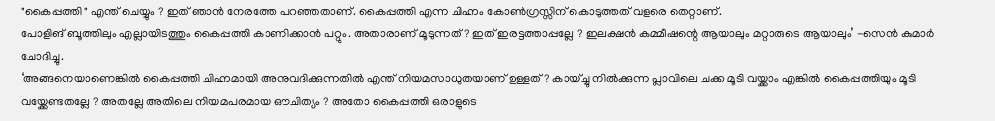"കൈപ്പത്തി " എന്ത് ചെയ്യും ? ഇത് ഞാൻ നേരത്തേ പറഞ്ഞതാണ്. കൈപ്പത്തി എന്ന ചിഹ്നം കോൺഗ്രസ്സിന് കൊടുത്തത് വളരെ തെറ്റാണ്.
പോളിങ് ബൂത്തിലും എല്ലായിടത്തും കൈപ്പത്തി കാണിക്കാൻ പറ്റും. അതാരാണ് മൂടുന്നത് ? ഇത് ഇരട്ടത്താപ്പല്ലേ ? ഇലക്ഷൻ കമ്മീഷന്റെ ആയാലും മറ്റാരുടെ ആയാലും’ -സെൻ കുമാർ ചോദിച്ചു.
‘അങ്ങനെയാണെങ്കിൽ കൈപ്പത്തി ചിഹ്നമായി അനുവദിക്കുന്നതിൽ എന്ത് നിയമസാധുതയാണ് ഉള്ളത് ? കായ്ച്ചു നിൽക്കുന്ന പ്ലാവിലെ ചക്ക മൂടി വയ്ക്കാം എങ്കിൽ കൈപ്പത്തിയും മൂടി വയ്ക്കേണ്ടതല്ലേ ? അതല്ലേ അതിലെ നിയമപരമായ ഔചിത്യം ? അതോ കൈപ്പത്തി ഒരാളുടെ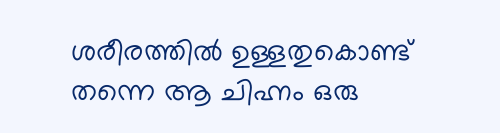ശരീരത്തിൽ ഉള്ളതുകൊണ്ട് തന്നെ ആ ചിഹ്നം ഒരു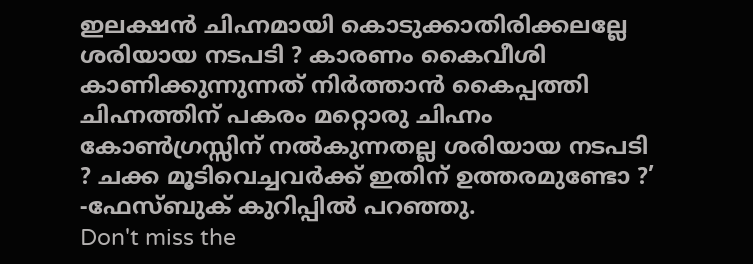ഇലക്ഷൻ ചിഹ്നമായി കൊടുക്കാതിരിക്കലല്ലേ ശരിയായ നടപടി ? കാരണം കൈവീശി കാണിക്കുന്നുന്നത് നിർത്താൻ കൈപ്പത്തി ചിഹ്നത്തിന് പകരം മറ്റൊരു ചിഹ്നം കോൺഗ്രസ്സിന് നൽകുന്നതല്ല ശരിയായ നടപടി ? ചക്ക മൂടിവെച്ചവർക്ക് ഇതിന് ഉത്തരമുണ്ടോ ?’ -ഫേസ്ബുക് കുറിപ്പിൽ പറഞ്ഞു.
Don't miss the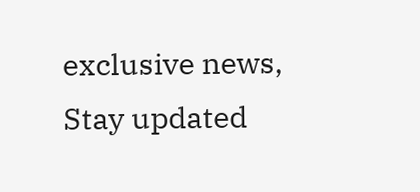exclusive news, Stay updated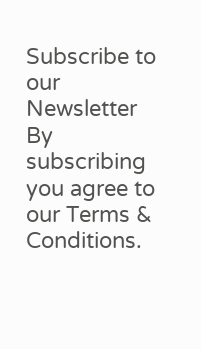Subscribe to our Newsletter
By subscribing you agree to our Terms & Conditions.